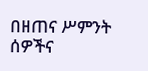በዘጠና ሥምንት ሰዎችና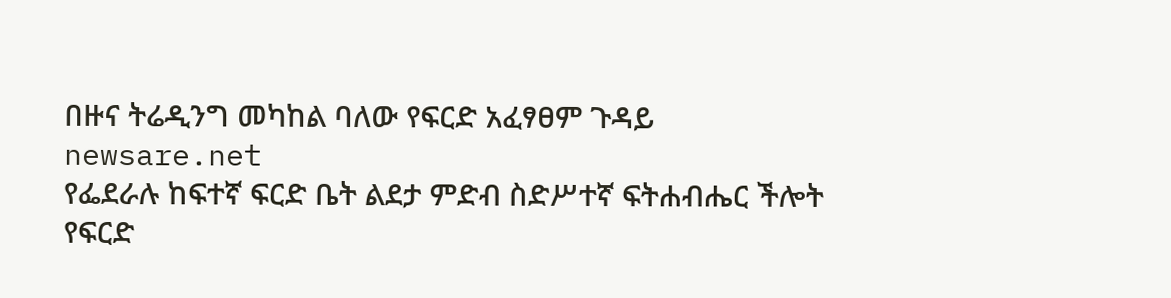በዙና ትሬዲንግ መካከል ባለው የፍርድ አፈፃፀም ጉዳይ
newsare.net
የፌደራሉ ከፍተኛ ፍርድ ቤት ልደታ ምድብ ስድሥተኛ ፍትሐብሔር ችሎት የፍርድ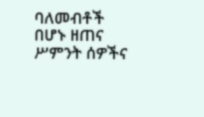ባለመብቶች በሆኑ ዘጠና ሥምንት ሰዎችና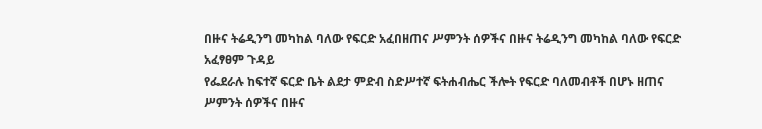በዙና ትሬዲንግ መካከል ባለው የፍርድ አፈበዘጠና ሥምንት ሰዎችና በዙና ትሬዲንግ መካከል ባለው የፍርድ አፈፃፀም ጉዳይ
የፌደራሉ ከፍተኛ ፍርድ ቤት ልደታ ምድብ ስድሥተኛ ፍትሐብሔር ችሎት የፍርድ ባለመብቶች በሆኑ ዘጠና ሥምንት ሰዎችና በዙና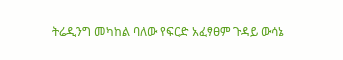ትሬዲንግ መካከል ባለው የፍርድ አፈፃፀም ጉዳይ ውሳኔ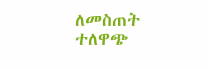ለመስጠት ተለዋጭ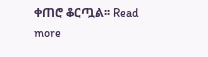ቀጠሮ ቆርጧል፡፡ Read more